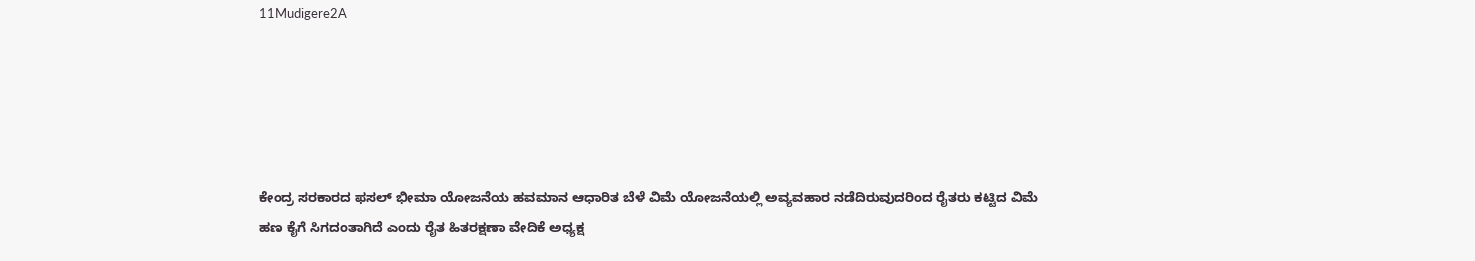11Mudigere2A





ಕೇಂದ್ರ ಸರಕಾರದ ಫಸಲ್ ಭೀಮಾ ಯೋಜನೆಯ ಹವಮಾನ ಆಧಾರಿತ ಬೆಳೆ ವಿಮೆ ಯೋಜನೆಯಲ್ಲಿ ಅವ್ಯವಹಾರ ನಡೆದಿರುವುದರಿಂದ ರೈತರು ಕಟ್ಟಿದ ವಿಮೆ ಹಣ ಕೈಗೆ ಸಿಗದಂತಾಗಿದೆ ಎಂದು ರೈತ ಹಿತರಕ್ಷಣಾ ವೇದಿಕೆ ಅಧ್ಯಕ್ಷ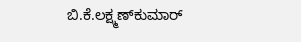ಬಿ.ಕೆ.ಲಕ್ಷ್ಮಣ್‍ಕುಮಾರ್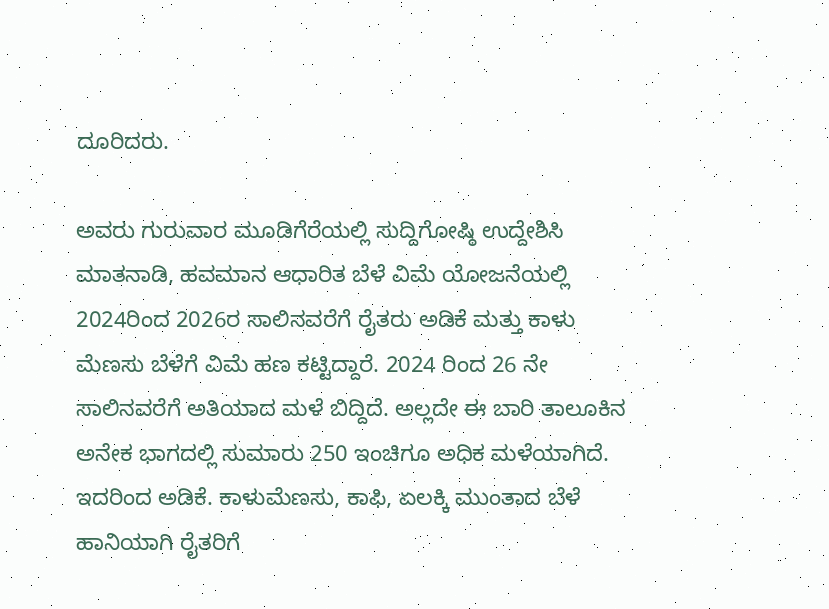ದೂರಿದರು.

ಅವರು ಗುರುವಾರ ಮೂಡಿಗೆರೆಯಲ್ಲಿ ಸುದ್ದಿಗೋಷ್ಠಿ ಉದ್ದೇಶಿಸಿ ಮಾತನಾಡಿ, ಹವಮಾನ ಆಧಾರಿತ ಬೆಳೆ ವಿಮೆ ಯೋಜನೆಯಲ್ಲಿ 2024ರಿಂದ 2026ರ ಸಾಲಿನವರೆಗೆ ರೈತರು ಅಡಿಕೆ ಮತ್ತು ಕಾಳು ಮೆಣಸು ಬೆಳೆಗೆ ವಿಮೆ ಹಣ ಕಟ್ಟಿದ್ದಾರೆ. 2024 ರಿಂದ 26 ನೇ ಸಾಲಿನವರೆಗೆ ಅತಿಯಾದ ಮಳೆ ಬಿದ್ದಿದೆ. ಅಲ್ಲದೇ ಈ ಬಾರಿ ತಾಲೂಕಿನ ಅನೇಕ ಭಾಗದಲ್ಲಿ ಸುಮಾರು 250 ಇಂಚಿಗೂ ಅಧಿಕ ಮಳೆಯಾಗಿದೆ.  ಇದರಿಂದ ಅಡಿಕೆ. ಕಾಳುಮೆಣಸು, ಕಾಫಿ, ಏಲಕ್ಕಿ ಮುಂತಾದ ಬೆಳೆ ಹಾನಿಯಾಗಿ ರೈತರಿಗೆ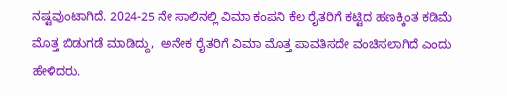ನಷ್ಟವುಂಟಾಗಿದೆ. 2024-25 ನೇ ಸಾಲಿನಲ್ಲಿ ವಿಮಾ ಕಂಪನಿ ಕೆಲ ರೈತರಿಗೆ ಕಟ್ಟಿದ ಹಣಕ್ಕಿಂತ ಕಡಿಮೆ ಮೊತ್ತ ಬಿಡುಗಡೆ ಮಾಡಿದ್ದು,  ಅನೇಕ ರೈತರಿಗೆ ವಿಮಾ ಮೊತ್ತ ಪಾವತಿಸದೇ ವಂಚಿಸಲಾಗಿದೆ ಎಂದು ಹೇಳಿದರು.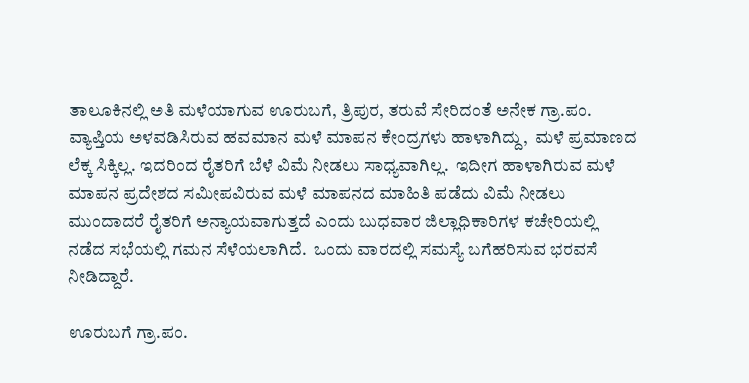ತಾಲೂಕಿನಲ್ಲಿ ಅತಿ ಮಳೆಯಾಗುವ ಊರುಬಗೆ, ತ್ರಿಪುರ, ತರುವೆ ಸೇರಿದಂತೆ ಅನೇಕ ಗ್ರಾ.ಪಂ.  ವ್ಯಾಪ್ತಿಯ ಅಳವಡಿಸಿರುವ ಹವಮಾನ ಮಳೆ ಮಾಪನ ಕೇಂದ್ರಗಳು ಹಾಳಾಗಿದ್ದು,  ಮಳೆ ಪ್ರಮಾಣದ ಲೆಕ್ಕ ಸಿಕ್ಕಿಲ್ಲ. ಇದರಿಂದ ರೈತರಿಗೆ ಬೆಳೆ ವಿಮೆ ನೀಡಲು ಸಾಧ್ಯವಾಗಿಲ್ಲ.  ಇದೀಗ ಹಾಳಾಗಿರುವ ಮಳೆ ಮಾಪನ ಪ್ರದೇಶದ ಸಮೀಪವಿರುವ ಮಳೆ ಮಾಪನದ ಮಾಹಿತಿ ಪಡೆದು ವಿಮೆ ನೀಡಲು ಮುಂದಾದರೆ ರೈತರಿಗೆ ಅನ್ಯಾಯವಾಗುತ್ತದೆ ಎಂದು ಬುಧವಾರ ಜಿಲ್ಲಾಧಿಕಾರಿಗಳ ಕಚೇರಿಯಲ್ಲಿ ನಡೆದ ಸಭೆಯಲ್ಲಿ ಗಮನ ಸೆಳೆಯಲಾಗಿದೆ.  ಒಂದು ವಾರದಲ್ಲಿ ಸಮಸ್ಯೆ ಬಗೆಹರಿಸುವ ಭರವಸೆ ನೀಡಿದ್ದಾರೆ.

ಊರುಬಗೆ ಗ್ರಾ.ಪಂ.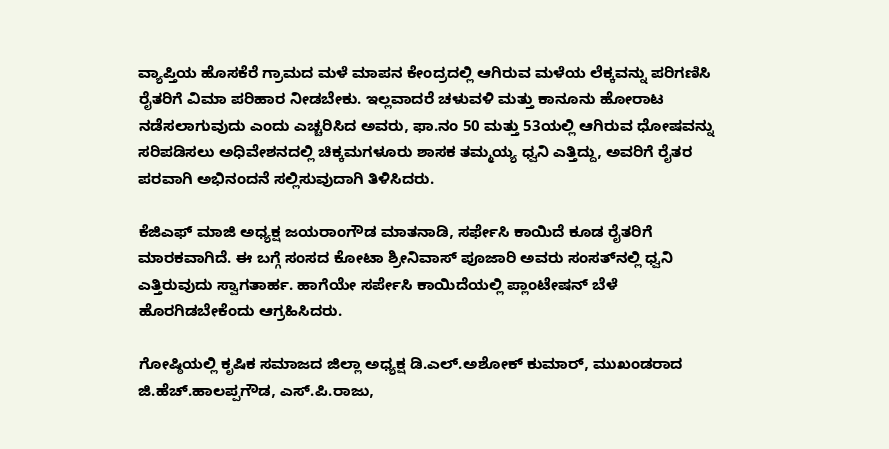ವ್ಯಾಪ್ತಿಯ ಹೊಸಕೆರೆ ಗ್ರಾಮದ ಮಳೆ ಮಾಪನ ಕೇಂದ್ರದಲ್ಲಿ ಆಗಿರುವ ಮಳೆಯ ಲೆಕ್ಕವನ್ನು ಪರಿಗಣಿಸಿ  ರೈತರಿಗೆ ವಿಮಾ ಪರಿಹಾರ ನೀಡಬೇಕು. ಇಲ್ಲವಾದರೆ ಚಳುವಳಿ ಮತ್ತು ಕಾನೂನು ಹೋರಾಟ ನಡೆಸಲಾಗುವುದು ಎಂದು ಎಚ್ಚರಿಸಿದ ಅವರು, ಫಾ.ನಂ 50 ಮತ್ತು 53ಯಲ್ಲಿ ಆಗಿರುವ ಧೋಷವನ್ನು ಸರಿಪಡಿಸಲು ಅಧಿವೇಶನದಲ್ಲಿ ಚಿಕ್ಕಮಗಳೂರು ಶಾಸಕ ತಮ್ಮಯ್ಯ ಧ್ವನಿ ಎತ್ತಿದ್ದು, ಅವರಿಗೆ ರೈತರ ಪರವಾಗಿ ಅಭಿನಂದನೆ ಸಲ್ಲಿಸುವುದಾಗಿ ತಿಳಿಸಿದರು.

ಕೆಜಿಎಫ್ ಮಾಜಿ ಅಧ್ಯಕ್ಷ ಜಯರಾಂಗೌಡ ಮಾತನಾಡಿ, ಸರ್ಫೇಸಿ ಕಾಯಿದೆ ಕೂಡ ರೈತರಿಗೆ ಮಾರಕವಾಗಿದೆ. ಈ ಬಗ್ಗೆ ಸಂಸದ ಕೋಟಾ ಶ್ರೀನಿವಾಸ್ ಪೂಜಾರಿ ಅವರು ಸಂಸತ್‍ನಲ್ಲಿ ಧ್ವನಿ ಎತ್ತಿರುವುದು ಸ್ವಾಗತಾರ್ಹ. ಹಾಗೆಯೇ ಸರ್ಪೇಸಿ ಕಾಯಿದೆಯಲ್ಲಿ ಪ್ಲಾಂಟೇಷನ್ ಬೆಳೆ ಹೊರಗಿಡಬೇಕೆಂದು ಆಗ್ರಹಿಸಿದರು.

ಗೋಷ್ಠಿಯಲ್ಲಿ ಕೃಷಿಕ ಸಮಾಜದ ಜಿಲ್ಲಾ ಅಧ್ಯಕ್ಷ ಡಿ.ಎಲ್.ಅಶೋಕ್ ಕುಮಾರ್, ಮುಖಂಡರಾದ ಜಿ.ಹೆಚ್.ಹಾಲಪ್ಪಗೌಡ, ಎಸ್.ಪಿ.ರಾಜು,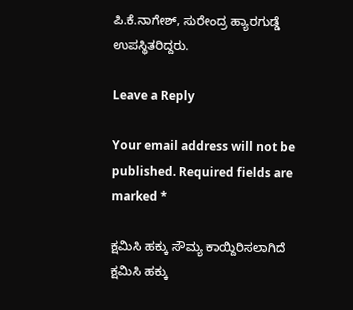ಪಿ.ಕೆ.ನಾಗೇಶ್, ಸುರೇಂದ್ರ ಹ್ಯಾರಗುಡ್ಡೆ ಉಪಸ್ಥಿತರಿದ್ದರು.

Leave a Reply

Your email address will not be published. Required fields are marked *

ಕ್ಷಮಿಸಿ ಹಕ್ಕು ಸೌಮ್ಯ ಕಾಯ್ದಿರಿಸಲಾಗಿದೆ
ಕ್ಷಮಿಸಿ ಹಕ್ಕು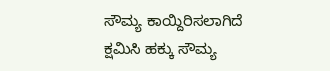ಸೌಮ್ಯ ಕಾಯ್ದಿರಿಸಲಾಗಿದೆ
ಕ್ಷಮಿಸಿ ಹಕ್ಕು ಸೌಮ್ಯ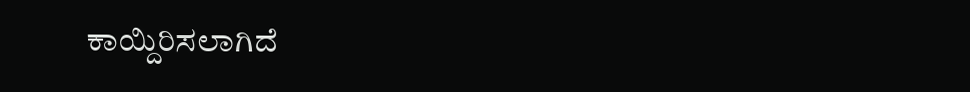ಕಾಯ್ದಿರಿಸಲಾಗಿದೆ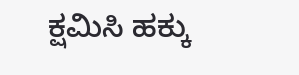ಕ್ಷಮಿಸಿ ಹಕ್ಕು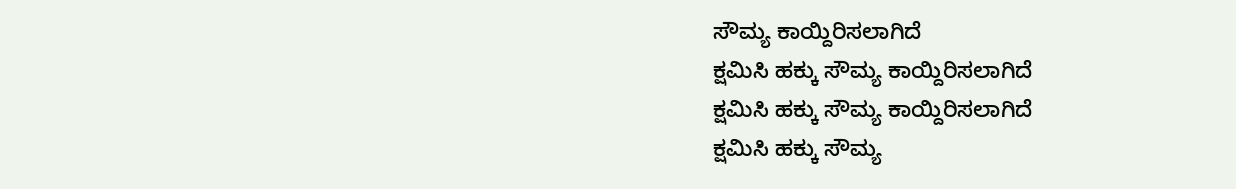ಸೌಮ್ಯ ಕಾಯ್ದಿರಿಸಲಾಗಿದೆ
ಕ್ಷಮಿಸಿ ಹಕ್ಕು ಸೌಮ್ಯ ಕಾಯ್ದಿರಿಸಲಾಗಿದೆ
ಕ್ಷಮಿಸಿ ಹಕ್ಕು ಸೌಮ್ಯ ಕಾಯ್ದಿರಿಸಲಾಗಿದೆ
ಕ್ಷಮಿಸಿ ಹಕ್ಕು ಸೌಮ್ಯ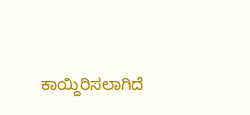ಕಾಯ್ದಿರಿಸಲಾಗಿದೆ